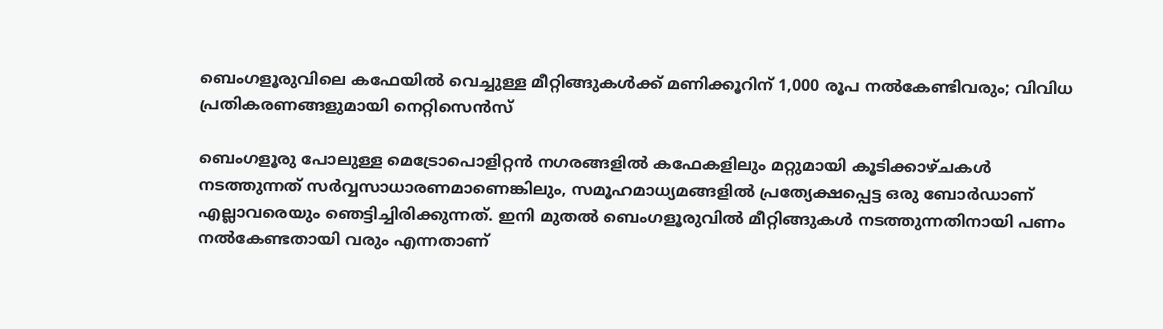ബെംഗളൂരുവിലെ കഫേയില്‍ വെച്ചുള്ള മീറ്റിങ്ങുകള്‍ക്ക് മണിക്കൂറിന് 1,000 രൂപ നൽകേണ്ടിവരും; വിവിധ പ്രതികരണങ്ങളുമായി നെറ്റിസെൻസ്

ബെംഗളൂരു പോലുള്ള മെട്രോപൊളിറ്റന്‍ നഗരങ്ങളില്‍ കഫേകളിലും മറ്റുമായി കൂടിക്കാഴ്ചകള്‍ നടത്തുന്നത് സര്‍വ്വസാധാരണമാണെങ്കിലും, സമൂഹമാധ്യമങ്ങളില്‍ പ്രത്യേക്ഷപ്പെട്ട ഒരു ബോര്‍ഡാണ്‌ എല്ലാവരെയും ഞെട്ടിച്ചിരിക്കുന്നത്. ഇനി മുതല്‍ ബെംഗളൂരുവില്‍ മീറ്റിങ്ങുകള്‍ നടത്തുന്നതിനായി പണം നല്‍കേണ്ടതായി വരും എന്നതാണ്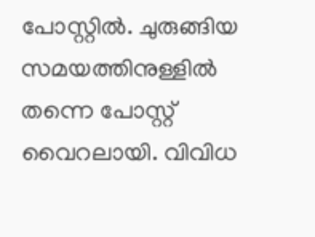പോസ്റ്റില്‍. ചുരുങ്ങിയ സമയത്തിനുള്ളില്‍ തന്നെ പോസ്റ്റ് വൈറലായി. വിവിധ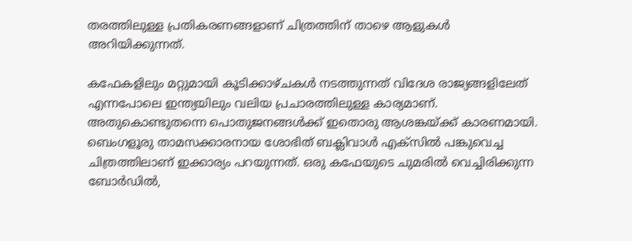തരത്തിലുള്ള പ്രതികരണങ്ങളാണ് ചിത്രത്തിന് താഴെ ആളുകള്‍ അറിയിക്കുന്നത്.

കഫേകളിലും മറ്റുമായി കൂടിക്കാഴ്ചകള്‍ നടത്തുന്നത് വിദേശ രാജ്യങ്ങളിലേത് എന്നപോലെ ഇന്ത്യയിലും വലിയ പ്രചാരത്തിലുള്ള കാര്യമാണ്. അതുകൊണ്ടുതന്നെ പൊതുജനങ്ങൾക്ക് ഇതൊരു ആശങ്കയ്ക്ക് കാരണമായി. ബെംഗളൂരു താമസക്കാരനായ ശോഭിത് ബക്ലിവാള്‍ എക്‌സില്‍ പങ്കുവെച്ച ചിത്രത്തിലാണ് ഇക്കാര്യം പറയുന്നത്. ഒരു കഫേയുടെ ചുമരില്‍ വെച്ചിരിക്കുന്ന ബോര്‍ഡില്‍,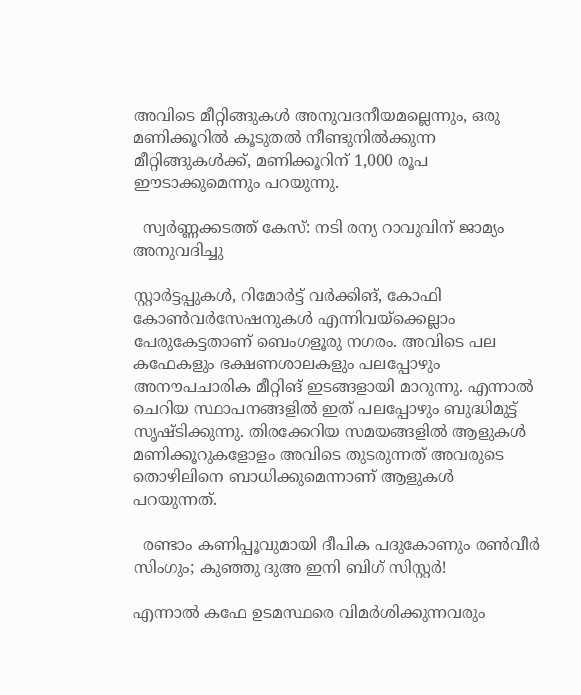അവിടെ മീറ്റിങ്ങുകള്‍ അനുവദനീയമല്ലെന്നും, ഒരു മണിക്കൂറില്‍ കൂടുതല്‍ നീണ്ടുനില്‍ക്കുന്ന മീറ്റിങ്ങുകള്‍ക്ക്, മണിക്കൂറിന് 1,000 രൂപ ഈടാക്കുമെന്നും പറയുന്നു.

  സ്വർണ്ണക്കടത്ത് കേസ്: നടി രന്യ റാവുവിന് ജാമ്യം അനുവദിച്ചു

സ്റ്റാര്‍ട്ടപ്പുകള്‍, റിമോര്‍ട്ട് വര്‍ക്കിങ്, കോഫി കോണ്‍വര്‍സേഷനുകള്‍ എന്നിവയ്‌ക്കെല്ലാം പേരുകേട്ടതാണ് ബെംഗളൂരു നഗരം. അവിടെ പല കഫേകളും ഭക്ഷണശാലകളും പലപ്പോഴും അനൗപചാരിക മീറ്റിങ് ഇടങ്ങളായി മാറുന്നു. എന്നാല്‍ ചെറിയ സ്ഥാപനങ്ങളില്‍ ഇത് പലപ്പോഴും ബുദ്ധിമുട്ട് സൃഷ്ടിക്കുന്നു. തിരക്കേറിയ സമയങ്ങളില്‍ ആളുകള്‍ മണിക്കൂറുകളോളം അവിടെ തുടരുന്നത് അവരുടെ തൊഴിലിനെ ബാധിക്കുമെന്നാണ് ആളുകള്‍ പറയുന്നത്.

  രണ്ടാം കണിപ്പൂവുമായി ദീപിക പദുകോണും രൺവീർ സിംഗും; കുഞ്ഞു ദുഅ ഇനി ബിഗ് സിസ്റ്റർ!

എന്നാല്‍ കഫേ ഉടമസ്ഥരെ വിമര്‍ശിക്കുന്നവരും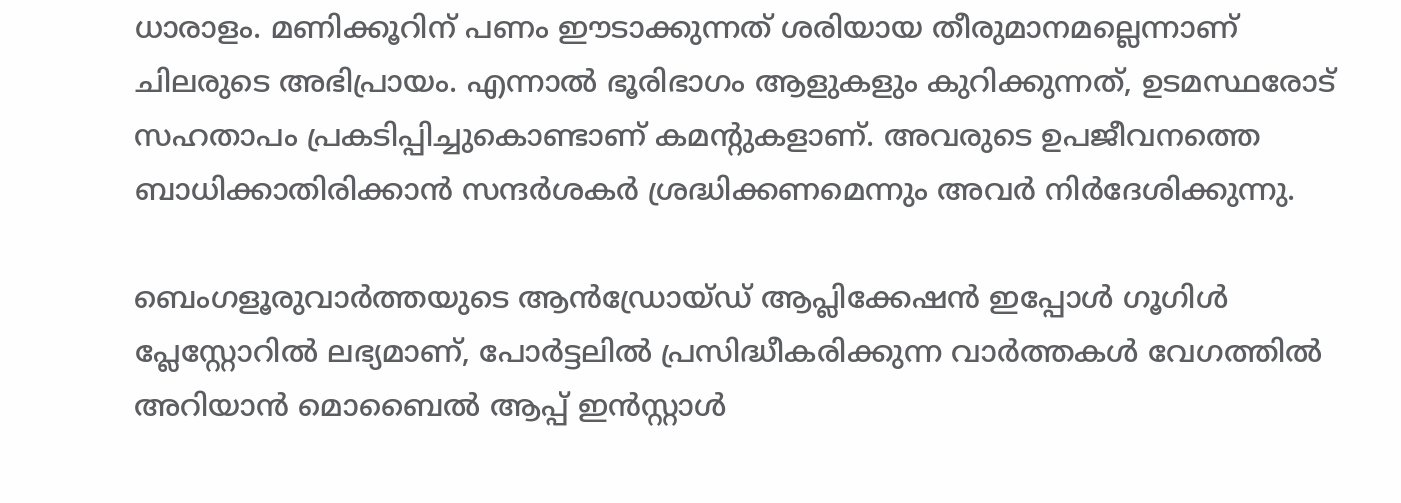ധാരാളം. മണിക്കൂറിന് പണം ഈടാക്കുന്നത് ശരിയായ തീരുമാനമല്ലെന്നാണ് ചിലരുടെ അഭിപ്രായം. എന്നാല്‍ ഭൂരിഭാഗം ആളുകളും കുറിക്കുന്നത്, ഉടമസ്ഥരോട് സഹതാപം പ്രകടിപ്പിച്ചുകൊണ്ടാണ് കമന്റുകളാണ്. അവരുടെ ഉപജീവനത്തെ ബാധിക്കാതിരിക്കാന്‍ സന്ദര്‍ശകര്‍ ശ്രദ്ധിക്കണമെന്നും അവര്‍ നിര്‍ദേശിക്കുന്നു.

ബെംഗളൂരുവാർത്തയുടെ ആൻഡ്രോയ്ഡ് ആപ്ലിക്കേഷൻ ഇപ്പോൾ ഗൂഗിൾ പ്ലേസ്റ്റോറിൽ ലഭ്യമാണ്, പോർട്ടലിൽ പ്രസിദ്ധീകരിക്കുന്ന വാർത്തകൾ വേഗത്തിൽ അറിയാൻ മൊബൈൽ ആപ്പ് ഇൻസ്റ്റാൾ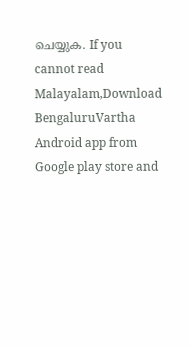ചെയ്യുക. If you cannot read Malayalam,Download BengaluruVartha Android app from Google play store and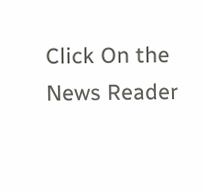Click On the News Reader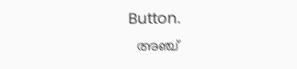Button.
  അഞ്ച്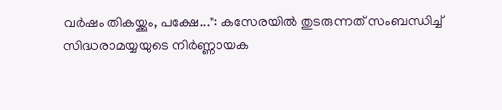വർഷം തികയ്ക്കും, പക്ഷേ...": കസേരയിൽ തുടരുന്നത് സംബന്ധിച്ച് സിദ്ധരാമയ്യയുടെ നിർണ്ണായക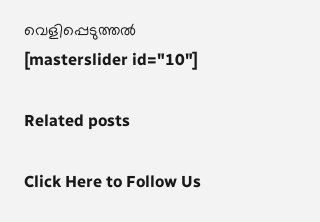വെളിപ്പെടുത്തൽ
[masterslider id="10"]

Related posts

Click Here to Follow Us